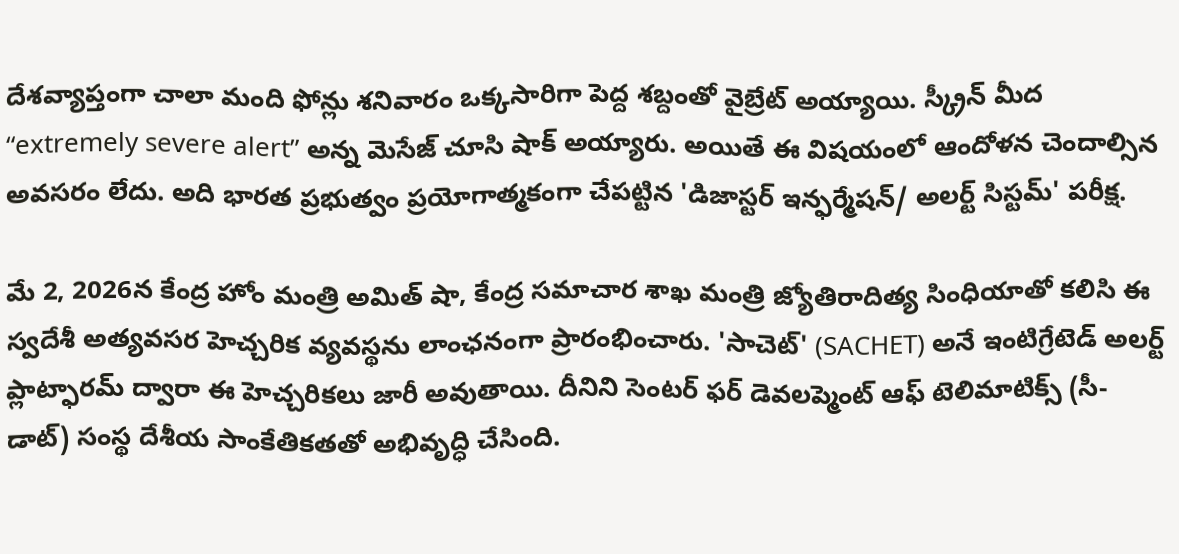దేశవ్యాప్తంగా చాలా మంది ఫోన్లు శనివారం ఒక్కసారిగా పెద్ద శబ్దంతో వైబ్రేట్ అయ్యాయి. స్క్రీన్ మీద “extremely severe alert” అన్న మెసేజ్ చూసి షాక్ అయ్యారు. అయితే ఈ విషయంలో ఆందోళన చెందాల్సిన అవసరం లేదు. అది భారత ప్రభుత్వం ప్రయోగాత్మకంగా చేపట్టిన 'డిజాస్టర్ ఇన్ఫర్మేషన్/ అలర్ట్ సిస్టమ్' పరీక్ష.

మే 2, 2026న కేంద్ర హోం మంత్రి అమిత్ షా, కేంద్ర సమాచార శాఖ మంత్రి జ్యోతిరాదిత్య సింధియాతో కలిసి ఈ స్వదేశీ అత్యవసర హెచ్చరిక వ్యవస్థను లాంఛనంగా ప్రారంభించారు. 'సాచెట్' (SACHET) అనే ఇంటిగ్రేటెడ్ అలర్ట్ ప్లాట్ఫారమ్ ద్వారా ఈ హెచ్చరికలు జారీ అవుతాయి. దీనిని సెంటర్ ఫర్ డెవలప్మెంట్ ఆఫ్ టెలిమాటిక్స్ (సీ-డాట్) సంస్థ దేశీయ సాంకేతికతతో అభివృద్ధి చేసింది.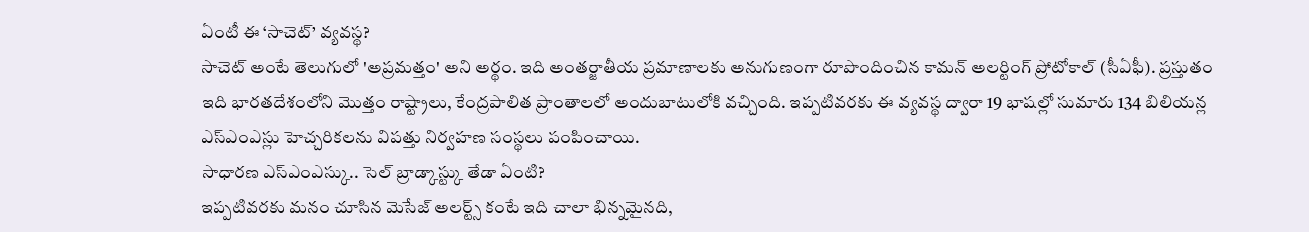ఏంటీ ఈ ‘సాచెట్’ వ్యవస్థ?
సాచెట్ అంటే తెలుగులో 'అప్రమత్తం' అని అర్థం. ఇది అంతర్జాతీయ ప్రమాణాలకు అనుగుణంగా రూపొందించిన కామన్ అలర్టింగ్ ప్రోటోకాల్ (సీఏఫీ). ప్రస్తుతం ఇది భారతదేశంలోని మొత్తం రాష్ట్రాలు, కేంద్రపాలిత ప్రాంతాలలో అందుబాటులోకి వచ్చింది. ఇప్పటివరకు ఈ వ్యవస్థ ద్వారా 19 భాషల్లో సుమారు 134 బిలియన్ల ఎస్ఎంఎస్లు హెచ్చరికలను విపత్తు నిర్వహణ సంస్థలు పంపించాయి.
సాధారణ ఎస్ఎంఎస్కు.. సెల్ బ్రాడ్కాస్ట్కు తేడా ఏంటి?
ఇప్పటివరకు మనం చూసిన మెసేజ్ అలర్ట్స్ కంటే ఇది చాలా భిన్నమైనది,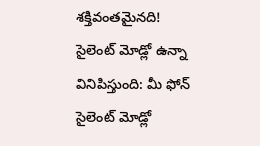శక్తివంతమైనది!
సైలెంట్ మోడ్లో ఉన్నా వినిపిస్తుంది: మీ ఫోన్ సైలెంట్ మోడ్లో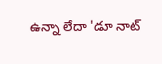ఉన్నా లేదా 'డూ నాట్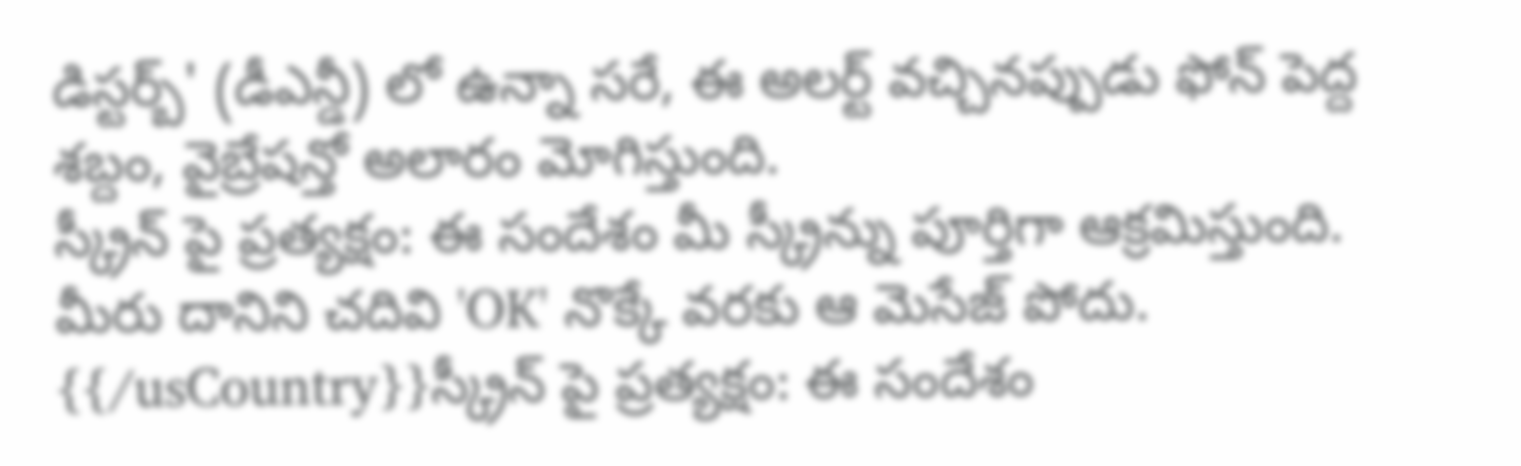డిస్టర్బ్' (డీఎన్డీ) లో ఉన్నా సరే, ఈ అలర్ట్ వచ్చినప్పుడు ఫోన్ పెద్ద శబ్దం, వైబ్రేషన్తో అలారం మోగిస్తుంది.
స్క్రీన్ పై ప్రత్యక్షం: ఈ సందేశం మీ స్క్రీన్ను పూర్తిగా ఆక్రమిస్తుంది. మీరు దానిని చదివి 'OK' నొక్కే వరకు ఆ మెసేజ్ పోదు.
{{/usCountry}}స్క్రీన్ పై ప్రత్యక్షం: ఈ సందేశం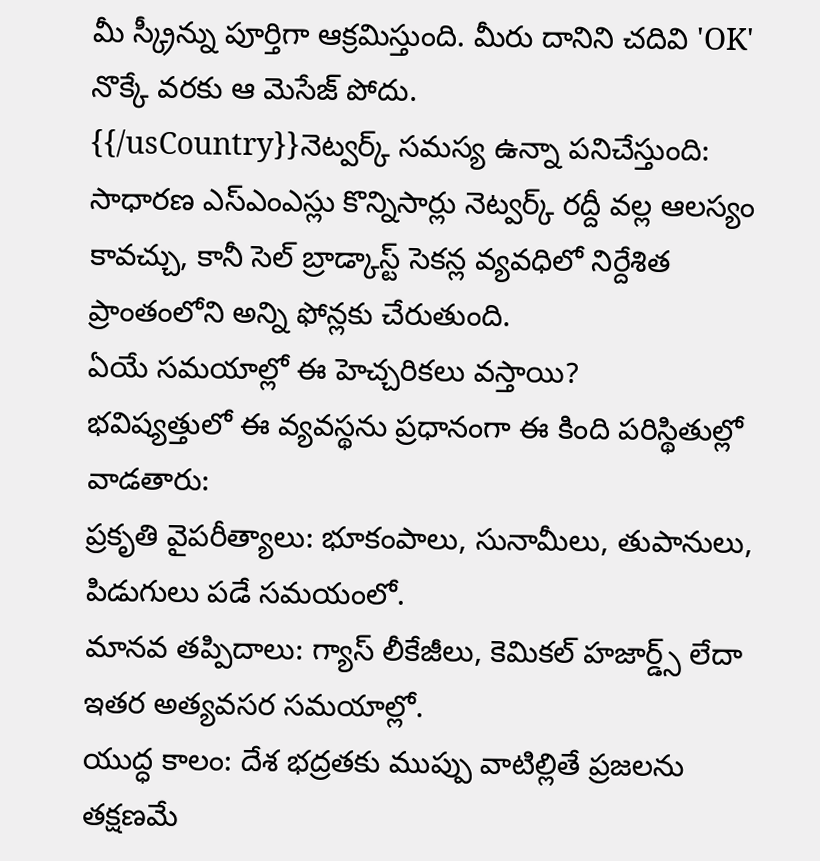మీ స్క్రీన్ను పూర్తిగా ఆక్రమిస్తుంది. మీరు దానిని చదివి 'OK' నొక్కే వరకు ఆ మెసేజ్ పోదు.
{{/usCountry}}నెట్వర్క్ సమస్య ఉన్నా పనిచేస్తుంది: సాధారణ ఎస్ఎంఎస్లు కొన్నిసార్లు నెట్వర్క్ రద్దీ వల్ల ఆలస్యం కావచ్చు, కానీ సెల్ బ్రాడ్కాస్ట్ సెకన్ల వ్యవధిలో నిర్దేశిత ప్రాంతంలోని అన్ని ఫోన్లకు చేరుతుంది.
ఏయే సమయాల్లో ఈ హెచ్చరికలు వస్తాయి?
భవిష్యత్తులో ఈ వ్యవస్థను ప్రధానంగా ఈ కింది పరిస్థితుల్లో వాడతారు:
ప్రకృతి వైపరీత్యాలు: భూకంపాలు, సునామీలు, తుపానులు, పిడుగులు పడే సమయంలో.
మానవ తప్పిదాలు: గ్యాస్ లీకేజీలు, కెమికల్ హజార్డ్స్ లేదా ఇతర అత్యవసర సమయాల్లో.
యుద్ధ కాలం: దేశ భద్రతకు ముప్పు వాటిల్లితే ప్రజలను తక్షణమే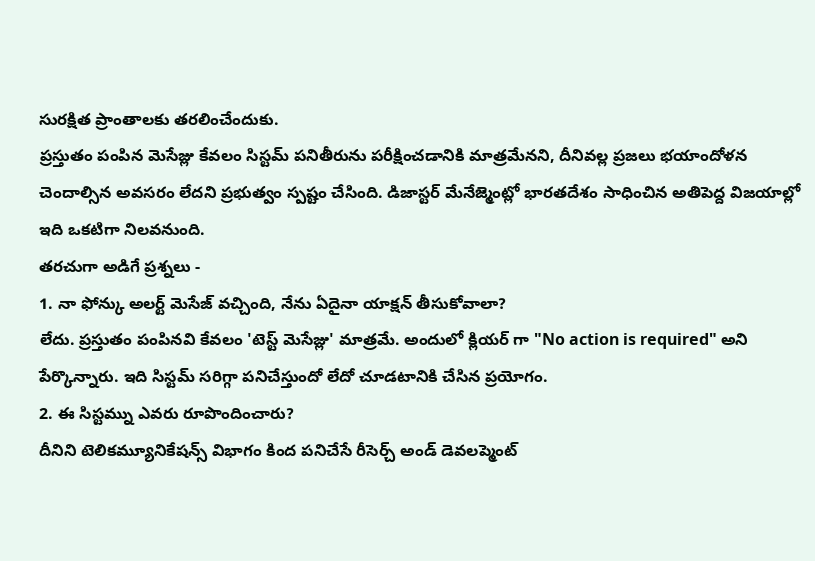సురక్షిత ప్రాంతాలకు తరలించేందుకు.
ప్రస్తుతం పంపిన మెసేజ్లు కేవలం సిస్టమ్ పనితీరును పరీక్షించడానికి మాత్రమేనని, దీనివల్ల ప్రజలు భయాందోళన చెందాల్సిన అవసరం లేదని ప్రభుత్వం స్పష్టం చేసింది. డిజాస్టర్ మేనేజ్మెంట్లో భారతదేశం సాధించిన అతిపెద్ద విజయాల్లో ఇది ఒకటిగా నిలవనుంది.
తరచుగా అడిగే ప్రశ్నలు -
1. నా ఫోన్కు అలర్ట్ మెసేజ్ వచ్చింది, నేను ఏదైనా యాక్షన్ తీసుకోవాలా?
లేదు. ప్రస్తుతం పంపినవి కేవలం 'టెస్ట్ మెసేజ్లు' మాత్రమే. అందులో క్లియర్ గా "No action is required" అని పేర్కొన్నారు. ఇది సిస్టమ్ సరిగ్గా పనిచేస్తుందో లేదో చూడటానికి చేసిన ప్రయోగం.
2. ఈ సిస్టమ్ను ఎవరు రూపొందించారు?
దీనిని టెలికమ్యూనికేషన్స్ విభాగం కింద పనిచేసే రీసెర్చ్ అండ్ డెవలప్మెంట్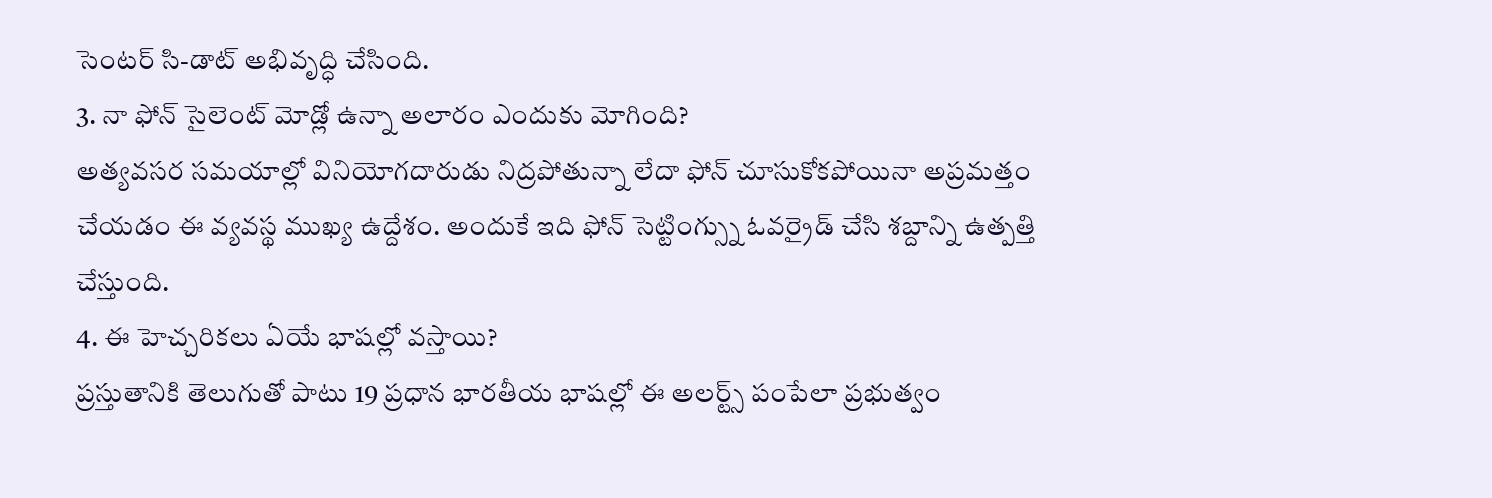సెంటర్ సి-డాట్ అభివృద్ధి చేసింది.
3. నా ఫోన్ సైలెంట్ మోడ్లో ఉన్నా అలారం ఎందుకు మోగింది?
అత్యవసర సమయాల్లో వినియోగదారుడు నిద్రపోతున్నా లేదా ఫోన్ చూసుకోకపోయినా అప్రమత్తం చేయడం ఈ వ్యవస్థ ముఖ్య ఉద్దేశం. అందుకే ఇది ఫోన్ సెట్టింగ్స్ను ఓవర్రైడ్ చేసి శబ్దాన్ని ఉత్పత్తి చేస్తుంది.
4. ఈ హెచ్చరికలు ఏయే భాషల్లో వస్తాయి?
ప్రస్తుతానికి తెలుగుతో పాటు 19 ప్రధాన భారతీయ భాషల్లో ఈ అలర్ట్స్ పంపేలా ప్రభుత్వం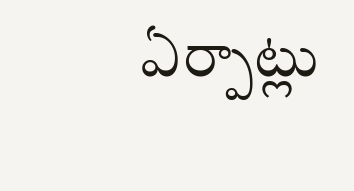ఏర్పాట్లు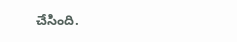చేసింది.